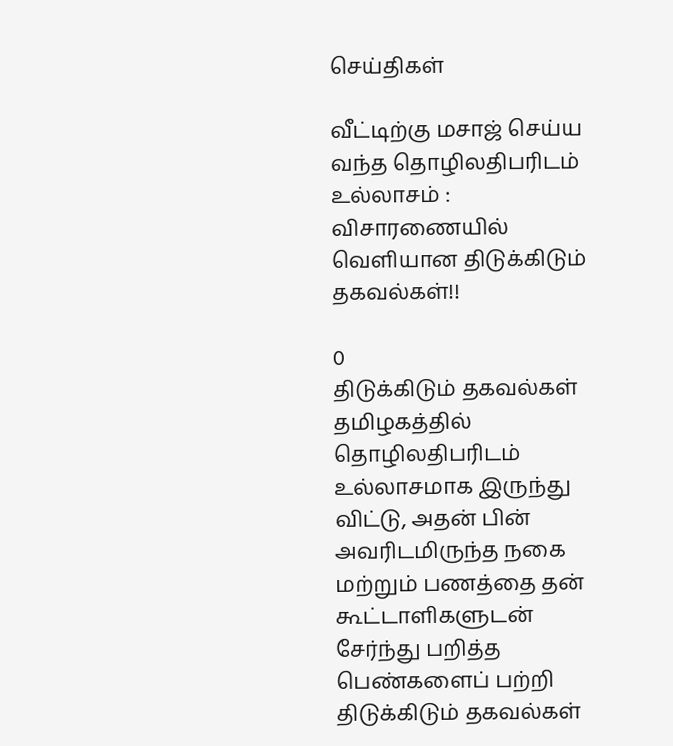செய்திகள்

வீட்டிற்கு மசாஜ் செய்ய வந்த தொழிலதிபரிடம் உல்லாசம் : விசாரணையில் வெளியான திடுக்கிடும் தகவல்கள்!!

0
திடுக்கிடும் தகவல்கள் தமிழகத்தில் தொழிலதிபரிடம் உல்லாசமாக இருந்து விட்டு, அதன் பின் அவரிடமிருந்த நகை மற்றும் பணத்தை தன் கூட்டாளிகளுடன் சேர்ந்து பறித்த பெண்களைப் பற்றி திடுக்கிடும் தகவல்கள்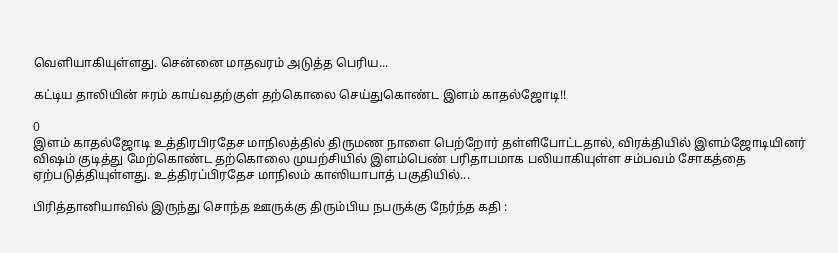வெளியாகியுள்ளது. சென்னை மாதவரம் அடுத்த பெரிய...

கட்டிய தாலியின் ஈரம் காய்வதற்குள் தற்கொலை செய்துகொண்ட இளம் காதல்ஜோடி!!

0
இளம் காதல்ஜோடி உத்திரபிரதேச மாநிலத்தில் திருமண நாளை பெற்றோர் தள்ளிபோட்டதால், விரக்தியில் இளம்ஜோடியினர் விஷம் குடித்து மேற்கொண்ட தற்கொலை முயற்சியில் இளம்பெண் பரிதாபமாக பலியாகியுள்ள சம்பவம் சோகத்தை ஏற்படுத்தியுள்ளது. உத்திரப்பிரதேச மாநிலம் காஸியாபாத் பகுதியில்...

பிரித்தானியாவில் இருந்து சொந்த ஊருக்கு திரும்பிய நபருக்கு நேர்ந்த கதி :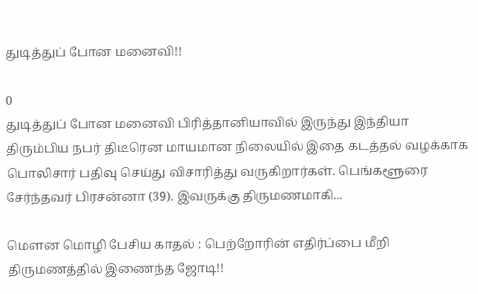துடித்துப் போன மனைவி!!

0
துடித்துப் போன மனைவி பிரித்தானியாவில் இருந்து இந்தியா திரும்பிய நபர் திடீரென மாயமான நிலையில் இதை கடத்தல் வழக்காக பொலிசார் பதிவு செய்து விசாரித்து வருகிறார்கள். பெங்களூரை சேர்ந்தவர் பிரசன்னா (39). இவருக்கு திருமணமாகி...

மௌன மொழி பேசிய காதல் : பெற்றோரின் எதிர்ப்பை மீறி திருமணத்தில் இணைந்த ஜோடி!!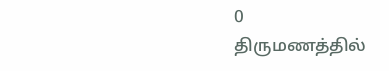0
திருமணத்தில்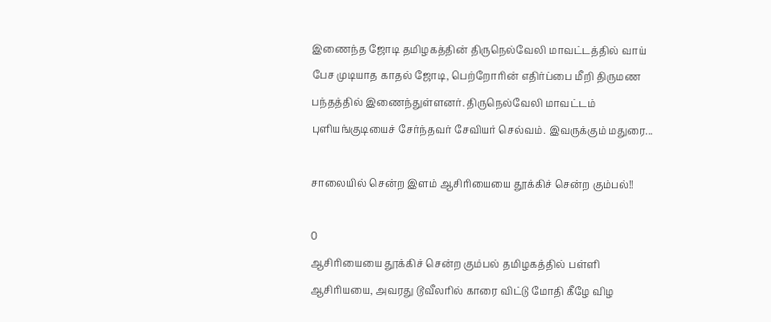இணைந்த ஜோடி தமிழகத்தின் திருநெல்வேலி மாவட்டத்தில் வாய் பேச முடியாத காதல் ஜோடி, பெற்றோரின் எதிர்ப்பை மீறி திருமண பந்தத்தில் இணைந்துள்ளனர். திருநெல்வேலி மாவட்டம் புளியங்குடியைச் சேர்ந்தவர் சேவியர் செல்வம். இவருக்கும் மதுரை...

சாலையில் சென்ற இளம் ஆசிரியையை தூக்கிச் சென்ற கும்பல்!!

0
ஆசிரியையை தூக்கிச் சென்ற கும்பல் தமிழகத்தில் பள்ளி ஆசிரியயை, அவரது டூவீலரில் காரை விட்டு மோதி கீழே விழ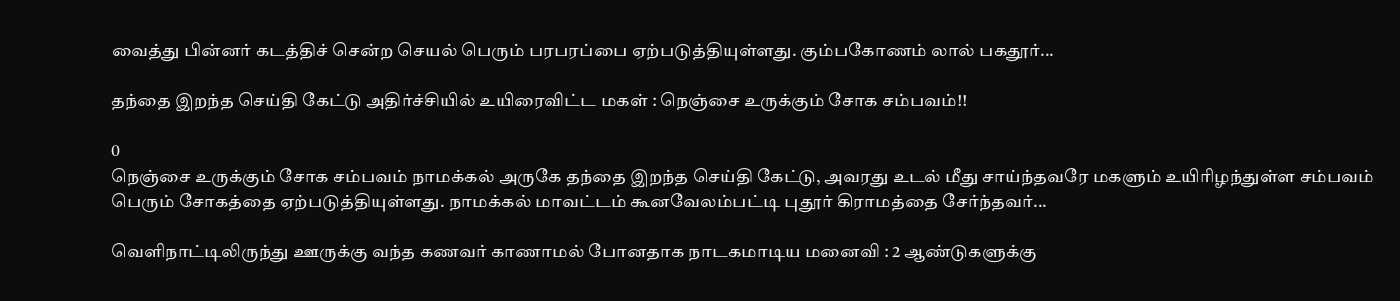வைத்து பின்னர் கடத்திச் சென்ற செயல் பெரும் பரபரப்பை ஏற்படுத்தியுள்ளது. கும்பகோணம் லால் பகதூர்...

தந்தை இறந்த செய்தி கேட்டு அதிர்ச்சியில் உயிரைவிட்ட மகள் : நெஞ்சை உருக்கும் சோக சம்பவம்!!

0
நெஞ்சை உருக்கும் சோக சம்பவம் நாமக்கல் அருகே தந்தை இறந்த செய்தி கேட்டு, அவரது உடல் மீது சாய்ந்தவரே மகளும் உயிரிழந்துள்ள சம்பவம் பெரும் சோகத்தை ஏற்படுத்தியுள்ளது. நாமக்கல் மாவட்டம் கூனவேலம்பட்டி புதூர் கிராமத்தை சேர்ந்தவர்...

வெளிநாட்டிலிருந்து ஊருக்கு வந்த கணவர் காணாமல் போனதாக நாடகமாடிய மனைவி : 2 ஆண்டுகளுக்கு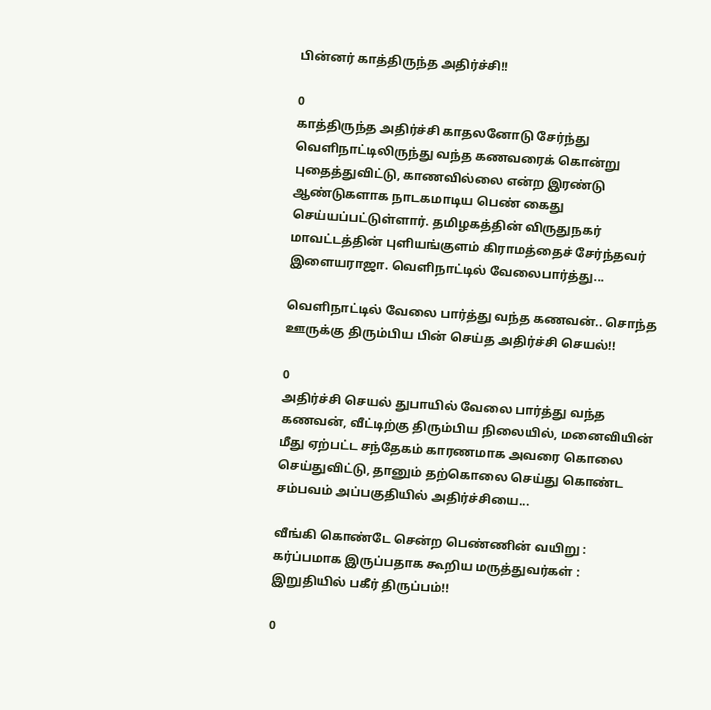பின்னர் காத்திருந்த அதிர்ச்சி!!

0
காத்திருந்த அதிர்ச்சி காதலனோடு சேர்ந்து வெளிநாட்டிலிருந்து வந்த கணவரைக் கொன்று புதைத்துவிட்டு, காணவில்லை என்ற இரண்டு ஆண்டுகளாக நாடகமாடிய பெண் கைது செய்யப்பட்டுள்ளார். தமிழகத்தின் விருதுநகர் மாவட்டத்தின் புளியங்குளம் கிராமத்தைச் சேர்ந்தவர் இளையராஜா. வெளிநாட்டில் வேலைபார்த்து...

வெளிநாட்டில் வேலை பார்த்து வந்த கணவன்.. சொந்த ஊருக்கு திரும்பிய பின் செய்த அதிர்ச்சி செயல்!!

0
அதிர்ச்சி செயல் துபாயில் வேலை பார்த்து வந்த கணவன், வீட்டிற்கு திரும்பிய நிலையில், மனைவியின் மீது ஏற்பட்ட சந்தேகம் காரணமாக அவரை கொலை செய்துவிட்டு, தானும் தற்கொலை செய்து கொண்ட சம்பவம் அப்பகுதியில் அதிர்ச்சியை...

வீங்கி கொண்டே சென்ற பெண்ணின் வயிறு : கர்ப்பமாக இருப்பதாக கூறிய மருத்துவர்கள் : இறுதியில் பகீர் திருப்பம்!!

0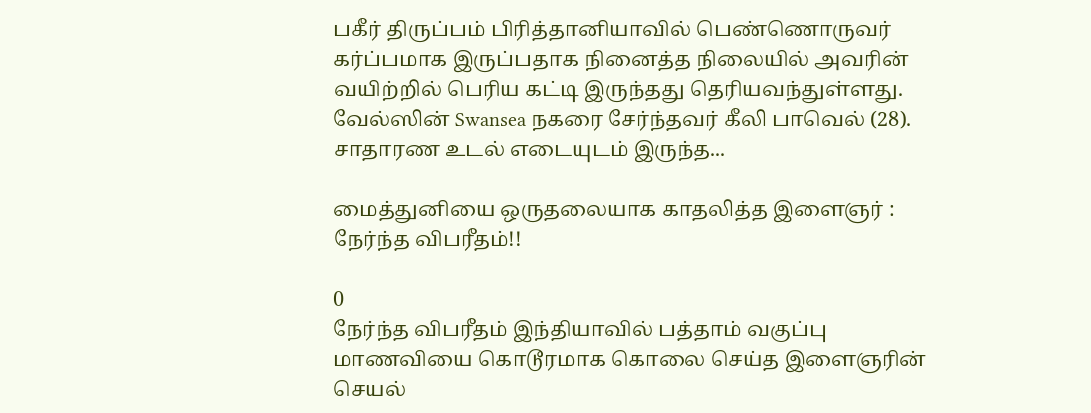பகீர் திருப்பம் பிரித்தானியாவில் பெண்ணொருவர் கர்ப்பமாக இருப்பதாக நினைத்த நிலையில் அவரின் வயிற்றில் பெரிய கட்டி இருந்தது தெரியவந்துள்ளது. வேல்ஸின் Swansea நகரை சேர்ந்தவர் கீலி பாவெல் (28). சாதாரண உடல் எடையுடம் இருந்த...

மைத்துனியை ஒருதலையாக காதலித்த இளைஞர் : நேர்ந்த விபரீதம்!!

0
நேர்ந்த விபரீதம் இந்தியாவில் பத்தாம் வகுப்பு மாணவியை கொடூரமாக கொலை செய்த இளைஞரின் செயல்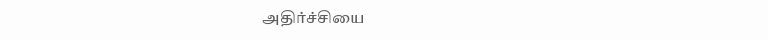அதிர்ச்சியை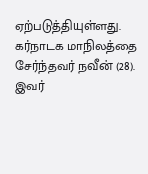ஏற்படுத்தியுள்ளது. கர்நாடக மாநிலத்தை சேர்ந்தவர் நவீன் (28). இவர்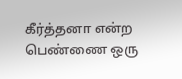கீர்த்தனா என்ற பெண்ணை ஒரு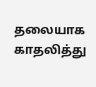தலையாக காதலித்து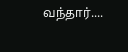வந்தார்....